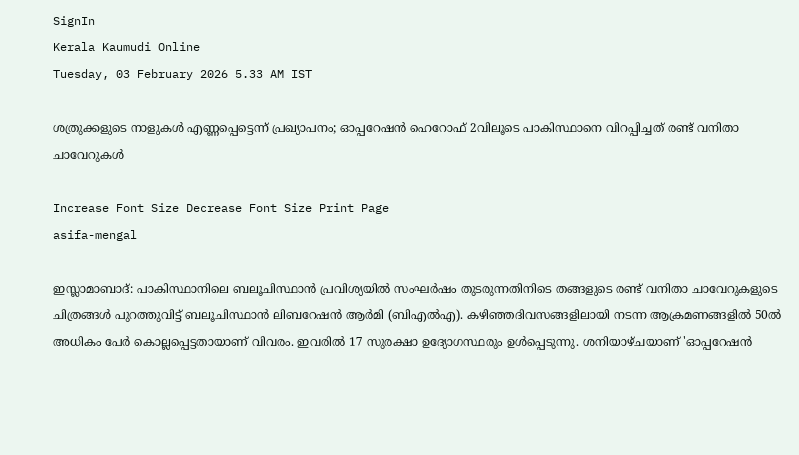SignIn
Kerala Kaumudi Online
Tuesday, 03 February 2026 5.33 AM IST

ശത്രുക്കളുടെ നാളുകൾ എണ്ണപ്പെട്ടെന്ന് പ്രഖ്യാപനം; ഓപ്പറേഷൻ ഹെറോഫ് 2വിലൂടെ പാകിസ്ഥാനെ വിറപ്പിച്ചത് രണ്ട് വനിതാ ചാവേറുകൾ

Increase Font Size Decrease Font Size Print Page
asifa-mengal

ഇസ്ലാമാബാദ്: പാകിസ്ഥാനിലെ ബലൂചിസ്ഥാൻ പ്രവിശ്യയിൽ സംഘർഷം തുടരുന്നതിനിടെ തങ്ങളുടെ രണ്ട് വനിതാ ചാവേറുകളുടെ ചിത്രങ്ങൾ പുറത്തുവിട്ട് ബലൂചിസ്ഥാൻ ലിബറേഷൻ ആർമി (ബിഎൽഎ). കഴിഞ്ഞദിവസങ്ങളിലായി നടന്ന ആക്രമണങ്ങളിൽ 50ൽ അധികം പേർ കൊല്ലപ്പെട്ടതായാണ് വിവരം. ഇവരിൽ 17 സുരക്ഷാ ഉദ്യോഗസ്ഥരും ഉൾപ്പെടുന്നു. ശനിയാഴ്ചയാണ് 'ഓപ്പറേഷൻ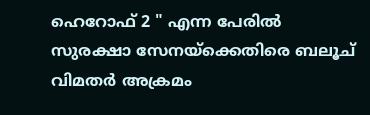ഹെറോഫ് 2 " എന്ന പേരിൽ സുരക്ഷാ സേനയ്ക്കെതിരെ ബലൂച് വിമതർ അക്രമം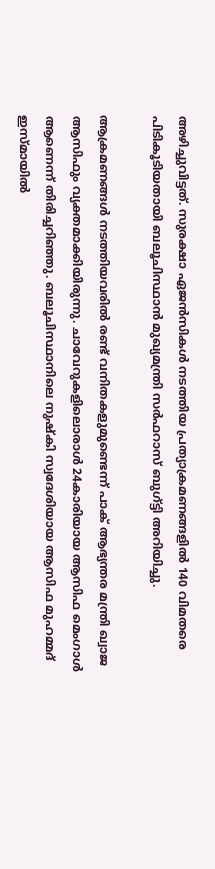അഴിച്ചുവിട്ടത്. സുരക്ഷാ ഏജൻസികൾ നടത്തിയ പ്രത്യാക്രമണങ്ങളിൽ 140 വിമതരെ പിടികൂടിയതായി ബലൂചിസ്ഥാൻ മുഖ്യമന്ത്രി സർഫറാസ് ബുഗ്‌ട്ടി അറിയിച്ചു.

ആക്രമണങ്ങൾ നടത്തിയവരിൽ രണ്ട് വനിതകളുമുണ്ടെന്ന് പാക് ആഭ്യന്തര മന്ത്രി ഖ്വാജ ആസിഫും വ്യക്തമാക്കിയിരുന്നു. ചാവേറുകളിലൊരാൾ 24കാരിയായ ആസിഫ മെംഗാൾ ആണെന്ന് തിരിച്ചറിഞ്ഞു. ബലൂചിസ്ഥാനിലെ നുഷ്‌കി സ്വദേശിയായ ആസിഫ മുഹമ്മദ് ഇസ്‌മായിൽ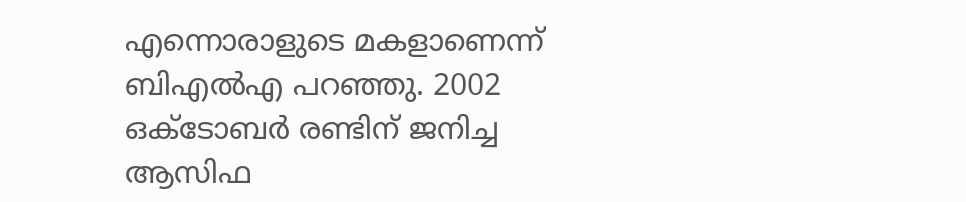എന്നൊരാളുടെ മകളാണെന്ന് ബിഎൽഎ പറഞ്ഞു. 2002 ഒക്‌ടോബർ രണ്ടിന് ജനിച്ച ആസിഫ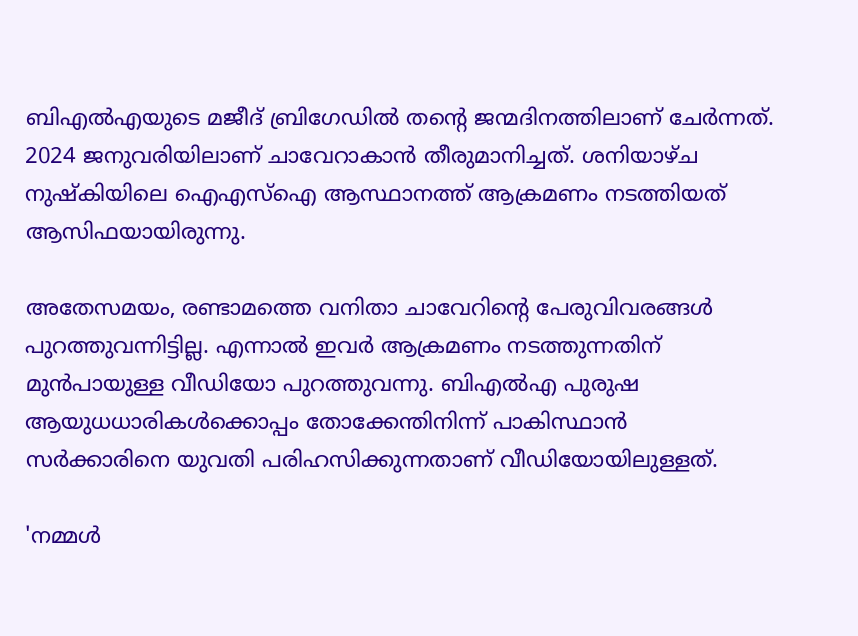ബിഎൽഎയുടെ മജീദ് ബ്രിഗേഡിൽ തന്റെ ജന്മദിനത്തിലാണ് ചേർന്നത്. 2024 ജനുവരിയിലാണ് ചാവേറാകാൻ തീരുമാനിച്ചത്. ശനിയാഴ്‌ച നുഷ്‌കിയിലെ ഐഎസ്‌ഐ ആസ്ഥാനത്ത് ആക്രമണം നടത്തിയത് ആസിഫയായിരുന്നു.

അതേസമയം, രണ്ടാമത്തെ വനിതാ ചാവേറിന്റെ പേരുവിവരങ്ങൾ പുറത്തുവന്നിട്ടില്ല. എന്നാൽ ഇവർ ആക്രമണം നടത്തുന്നതിന് മുൻപായുള്ള വീഡിയോ പുറത്തുവന്നു. ബിഎൽഎ പുരുഷ ആയുധധാരികൾക്കൊപ്പം തോക്കേന്തിനിന്ന് പാകിസ്ഥാൻ സർക്കാരിനെ യുവതി പരിഹസിക്കുന്നതാണ് വീഡിയോയിലുള്ളത്.

'നമ്മൾ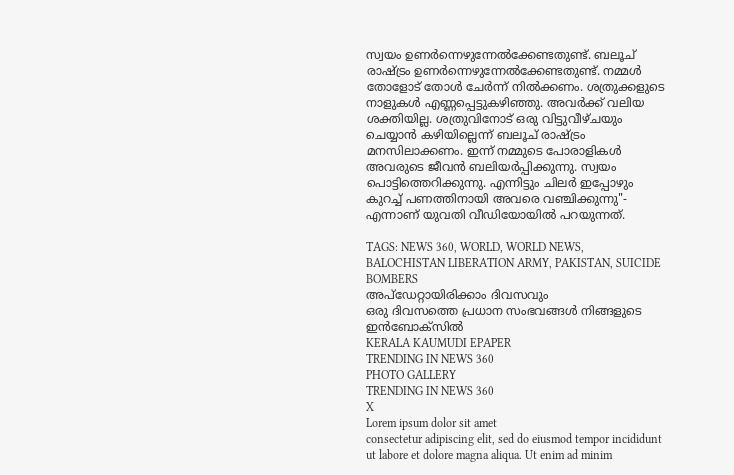സ്വയം ഉണർന്നെഴുന്നേൽക്കേണ്ടതുണ്ട്. ബലൂച് രാഷ്ട്രം ഉണർന്നെഴുന്നേൽക്കേണ്ടതുണ്ട്. നമ്മൾ തോളോട് തോൾ ചേർന്ന് നിൽക്കണം. ശത്രുക്കളുടെ നാളുകൾ എണ്ണപ്പെട്ടുകഴിഞ്ഞു. അവർക്ക് വലിയ ശക്തിയില്ല. ശത്രുവിനോട് ഒരു വിട്ടുവീഴ്ചയും ചെയ്യാൻ കഴിയില്ലെന്ന് ബലൂച് രാഷ്ട്രം മനസിലാക്കണം. ഇന്ന് നമ്മുടെ പോരാളികൾ അവരുടെ ജീവൻ ബലിയർപ്പിക്കുന്നു. സ്വയം പൊട്ടിത്തെറിക്കുന്നു. എന്നിട്ടും ചിലർ ഇപ്പോഴും കുറച്ച് പണത്തിനായി അവരെ വഞ്ചിക്കുന്നു"- എന്നാണ് യുവതി വീഡിയോയിൽ പറയുന്നത്.

TAGS: NEWS 360, WORLD, WORLD NEWS, BALOCHISTAN LIBERATION ARMY, PAKISTAN, SUICIDE BOMBERS
അപ്ഡേറ്റായിരിക്കാം ദിവസവും
ഒരു ദിവസത്തെ പ്രധാന സംഭവങ്ങൾ നിങ്ങളുടെ ഇൻബോക്സിൽ
KERALA KAUMUDI EPAPER
TRENDING IN NEWS 360
PHOTO GALLERY
TRENDING IN NEWS 360
X
Lorem ipsum dolor sit amet
consectetur adipiscing elit, sed do eiusmod tempor incididunt ut labore et dolore magna aliqua. Ut enim ad minim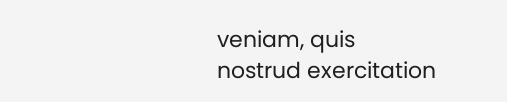veniam, quis nostrud exercitation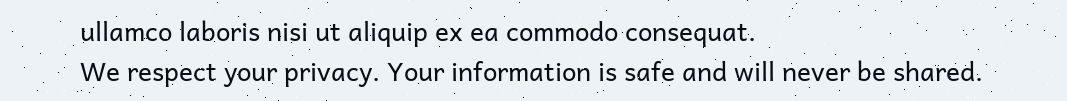ullamco laboris nisi ut aliquip ex ea commodo consequat.
We respect your privacy. Your information is safe and will never be shared.